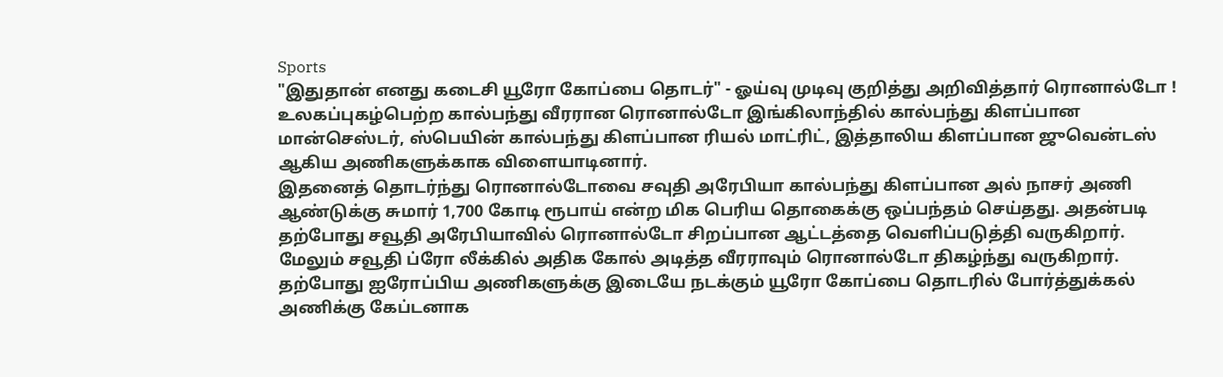Sports
"இதுதான் எனது கடைசி யூரோ கோப்பை தொடர்" - ஓய்வு முடிவு குறித்து அறிவித்தார் ரொனால்டோ !
உலகப்புகழ்பெற்ற கால்பந்து வீரரான ரொனால்டோ இங்கிலாந்தில் கால்பந்து கிளப்பான மான்செஸ்டர், ஸ்பெயின் கால்பந்து கிளப்பான ரியல் மாட்ரிட், இத்தாலிய கிளப்பான ஜுவென்டஸ் ஆகிய அணிகளுக்காக விளையாடினார்.
இதனைத் தொடர்ந்து ரொனால்டோவை சவுதி அரேபியா கால்பந்து கிளப்பான அல் நாசர் அணி ஆண்டுக்கு சுமார் 1,700 கோடி ரூபாய் என்ற மிக பெரிய தொகைக்கு ஒப்பந்தம் செய்தது. அதன்படி தற்போது சவூதி அரேபியாவில் ரொனால்டோ சிறப்பான ஆட்டத்தை வெளிப்படுத்தி வருகிறார்.
மேலும் சவூதி ப்ரோ லீக்கில் அதிக கோல் அடித்த வீரராவும் ரொனால்டோ திகழ்ந்து வருகிறார். தற்போது ஐரோப்பிய அணிகளுக்கு இடையே நடக்கும் யூரோ கோப்பை தொடரில் போர்த்துக்கல் அணிக்கு கேப்டனாக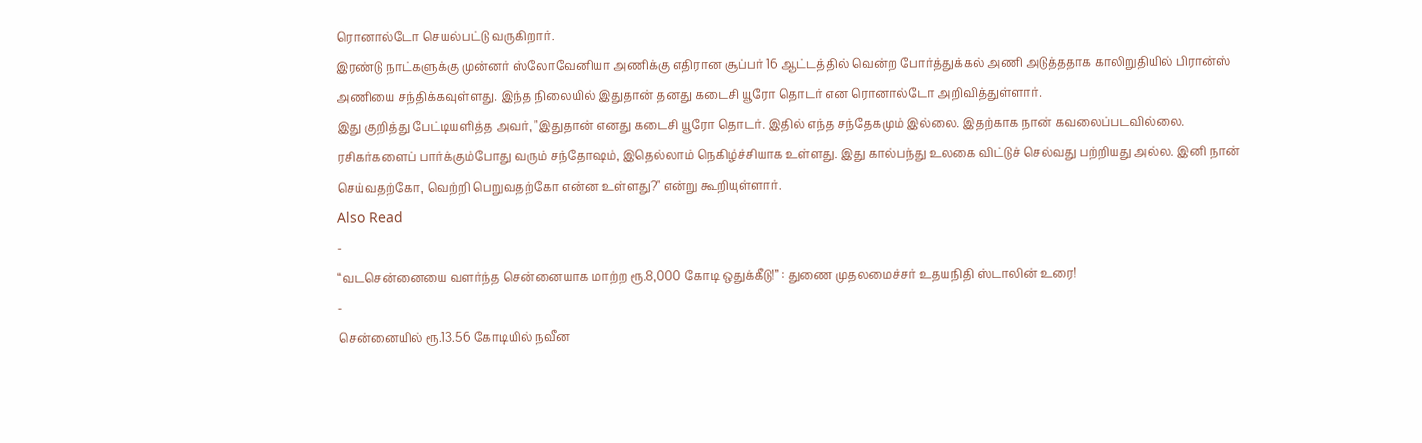ரொனால்டோ செயல்பட்டு வருகிறார்.
இரண்டு நாட்களுக்கு முன்னர் ஸ்லோவேனியா அணிக்கு எதிரான சூப்பர் 16 ஆட்டத்தில் வென்ற போர்த்துக்கல் அணி அடுத்ததாக காலிறுதியில் பிரான்ஸ் அணியை சந்திக்கவுள்ளது. இந்த நிலையில் இதுதான் தனது கடைசி யூரோ தொடர் என ரொனால்டோ அறிவித்துள்ளார்.
இது குறித்து பேட்டியளித்த அவர், "இதுதான் எனது கடைசி யூரோ தொடர். இதில் எந்த சந்தேகமும் இல்லை. இதற்காக நான் கவலைப்படவில்லை. ரசிகர்களைப் பார்க்கும்போது வரும் சந்தோஷம், இதெல்லாம் நெகிழ்ச்சியாக உள்ளது. இது கால்பந்து உலகை விட்டுச் செல்வது பற்றியது அல்ல. இனி நான் செய்வதற்கோ, வெற்றி பெறுவதற்கோ என்ன உள்ளது?" என்று கூறியுள்ளார்.
Also Read
-
“வடசென்னையை வளர்ந்த சென்னையாக மாற்ற ரூ.8,000 கோடி ஒதுக்கீடு!” : துணை முதலமைச்சர் உதயநிதி ஸ்டாலின் உரை!
-
சென்னையில் ரூ.13.56 கோடியில் நவீன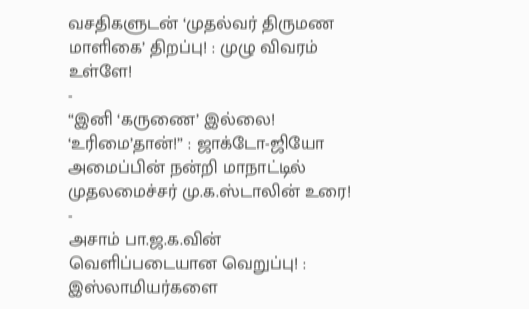வசதிகளுடன் ‘முதல்வர் திருமண மாளிகை’ திறப்பு! : முழு விவரம் உள்ளே!
-
“இனி ‘கருணை’ இல்லை! ‘உரிமை’தான்!” : ஜாக்டோ-ஜியோ அமைப்பின் நன்றி மாநாட்டில் முதலமைச்சர் மு.க.ஸ்டாலின் உரை!
-
அசாம் பா.ஜ.க.வின் வெளிப்படையான வெறுப்பு! : இஸ்லாமியர்களை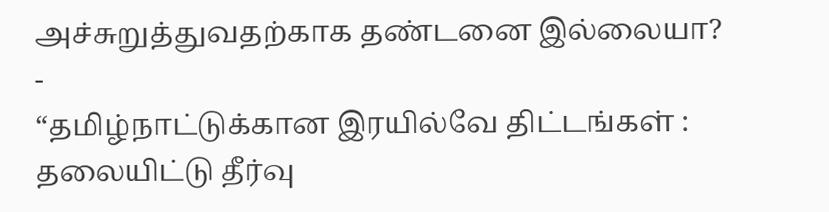அச்சுறுத்துவதற்காக தண்டனை இல்லையா?
-
“தமிழ்நாட்டுக்கான இரயில்வே திட்டங்கள் : தலையிட்டு தீர்வு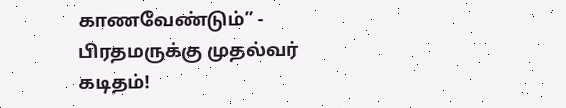காணவேண்டும்” - பிரதமருக்கு முதல்வர் கடிதம்!